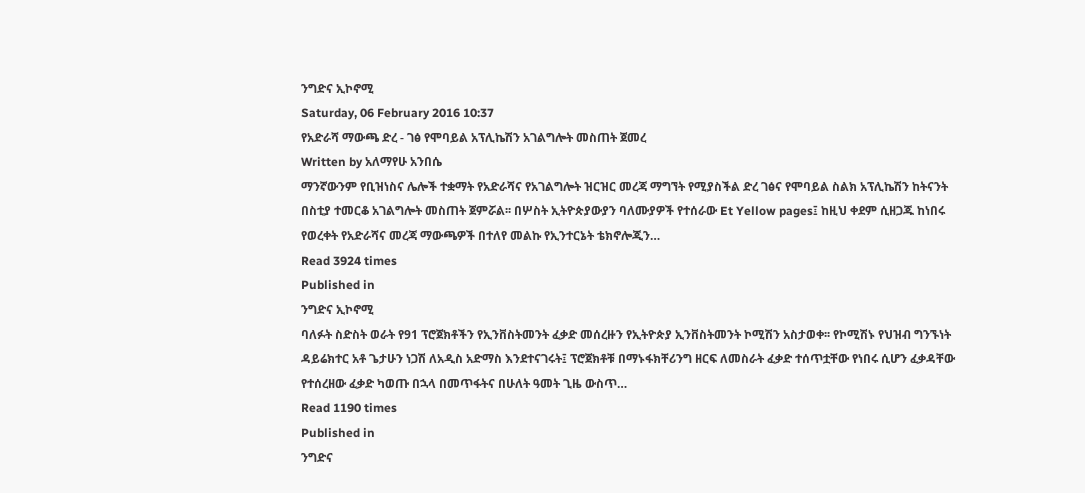ንግድና ኢኮኖሚ
Saturday, 06 February 2016 10:37
የአድራሻ ማውጫ ድረ - ገፅ የሞባይል አፕሊኬሽን አገልግሎት መስጠት ጀመረ
Written by አለማየሁ አንበሴ
ማንኛውንም የቢዝነስና ሌሎች ተቋማት የአድራሻና የአገልግሎት ዝርዝር መረጃ ማግኘት የሚያስችል ድረ ገፅና የሞባይል ስልክ አፕሊኬሽን ከትናንት በስቲያ ተመርቆ አገልግሎት መስጠት ጀምሯል፡፡ በሦስት ኢትዮጵያውያን ባለሙያዎች የተሰራው Et Yellow pages፤ ከዚህ ቀደም ሲዘጋጁ ከነበሩ የወረቀት የአድራሻና መረጃ ማውጫዎች በተለየ መልኩ የኢንተርኔት ቴክኖሎጂን…
Read 3924 times
Published in
ንግድና ኢኮኖሚ
ባለፉት ስድስት ወራት የ91 ፕሮጀክቶችን የኢንቨስትመንት ፈቃድ መሰረዙን የኢትዮጵያ ኢንቨስትመንት ኮሚሽን አስታወቀ፡፡ የኮሚሽኑ የህዝብ ግንኙነት ዳይሬክተር አቶ ጌታሁን ነጋሽ ለአዲስ አድማስ እንደተናገሩት፤ ፕሮጀክቶቹ በማኑፋክቸሪንግ ዘርፍ ለመስራት ፈቃድ ተሰጥቷቸው የነበሩ ሲሆን ፈቃዳቸው የተሰረዘው ፈቃድ ካወጡ በኋላ በመጥፋትና በሁለት ዓመት ጊዜ ውስጥ…
Read 1190 times
Published in
ንግድና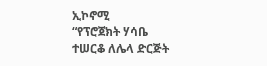ኢኮኖሚ
“የፕሮጀክት ሃሳቤ ተሠርቆ ለሌላ ድርጅት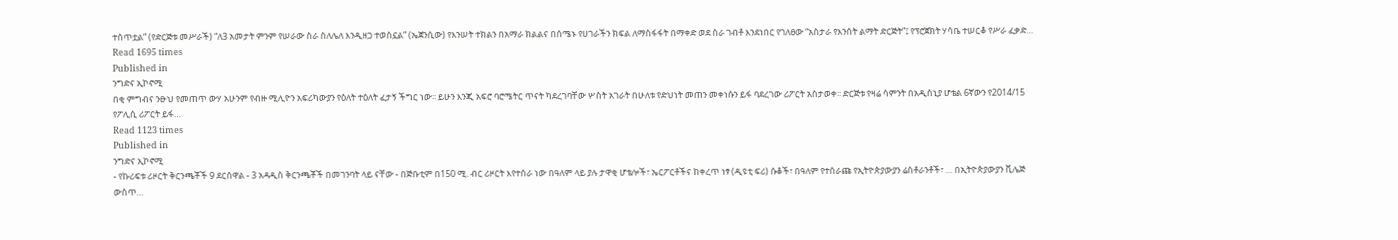ተሰጥቷል” (የድርጅቱ መሥራች) “ለ3 አመታት ምንም የሠራው ስራ ስለሌለ እንዲዘጋ ተወስኗል” (ኤጀንሲው) የእንሠት ተክልን በአማራ ክልልና በሰሜኑ የሀገራችን ክፍል ለማስፋፋት በማቀድ ወደ ስራ ገብቶ እንደነበር የገለፀው “አስታራ የእንሰት ልማት ድርጅት”፤ የፕሮጀክት ሃሳቤ ተሠርቆ የሥራ ፈቃድ…
Read 1695 times
Published in
ንግድና ኢኮኖሚ
በቂ ምግብና ንፁህ የመጠጥ ውሃ አሁንም የብዙ ሚሊዮን አፍሪካውያን የዕለት ተዕለት ፈታኝ ችግር ነው፡፡ ይሁን እንጂ አፍሮ ባሮሜትር ጥናት ካደረገባቸው ሦስት አገራት በሁለቱ የድህነት መጠን መቀነሱን ይፋ ባደረገው ሪፖርት አስታወቀ፡፡ ድርጅቱ የዛሬ ሳምንት በአዲስኒያ ሆቴል 6ኛውን የ2014/15 የፖሊሲ ሪፖርት ይፋ…
Read 1123 times
Published in
ንግድና ኢኮኖሚ
- የኩሪፍቱ ሪዞርት ቅርንጫቾች 9 ደርሰዋል - 3 አዳዲስ ቅርንጫቾች በመገንባት ላይ ናቸው - በጅቡቲም በ150 ሚ. ብር ሪዞርት እየተሰራ ነው በዓለም ላይ ያሉ ታዋቂ ሆቴሎች፣ ኤርፖርቶችና ከቀረጥ ነፃ (ዲዩቲ ፍሪ) ሱቆች፣ በዓለም የተሰራጩ የኢትዮጵያውያን ሬስቶራንቶች፣ … በኢትዮጵያውያን ቪሌጅ ውስጥ…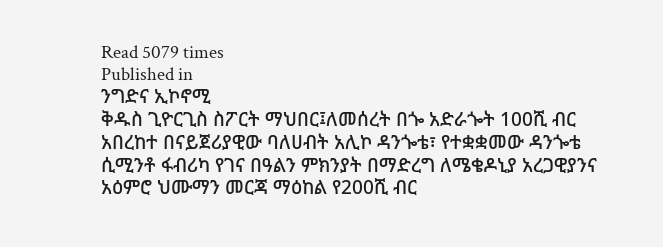Read 5079 times
Published in
ንግድና ኢኮኖሚ
ቅዱስ ጊዮርጊስ ስፖርት ማህበር፤ለመሰረት በጐ አድራጐት 100ሺ ብር አበረከተ በናይጀሪያዊው ባለሀብት አሊኮ ዳንጐቴ፣ የተቋቋመው ዳንጐቴ ሲሚንቶ ፋብሪካ የገና በዓልን ምክንያት በማድረግ ለሜቄዶኒያ አረጋዊያንና አዕምሮ ህሙማን መርጃ ማዕከል የ200ሺ ብር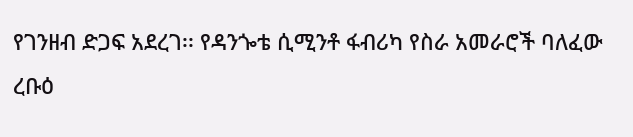የገንዘብ ድጋፍ አደረገ፡፡ የዳንጐቴ ሲሚንቶ ፋብሪካ የስራ አመራሮች ባለፈው ረቡዕ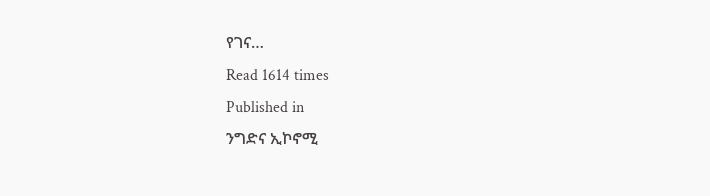የገና…
Read 1614 times
Published in
ንግድና ኢኮኖሚ